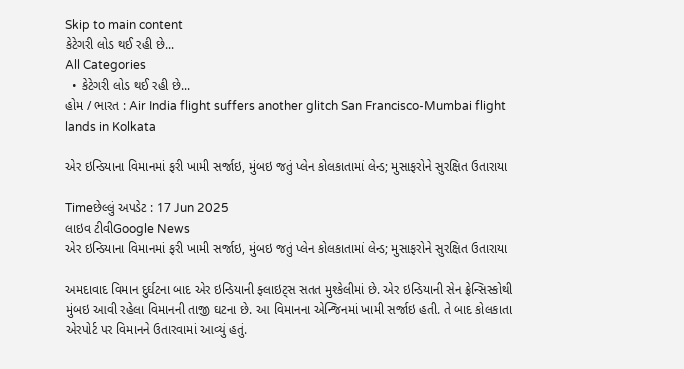Skip to main content
કેટેગરી લોડ થઈ રહી છે...
All Categories
  • કેટેગરી લોડ થઈ રહી છે...
હોમ / ભારત : Air India flight suffers another glitch San Francisco-Mumbai flight lands in Kolkata

એર ઇન્ડિયાના વિમાનમાં ફરી ખામી સર્જાઇ, મુંબઇ જતું પ્લેન કોલકાતામાં લેન્ડ; મુસાફરોને સુરક્ષિત ઉતારાયા

Timeછેલ્લું અપડેટ : 17 Jun 2025
લાઇવ ટીવીGoogle News
એર ઇન્ડિયાના વિમાનમાં ફરી ખામી સર્જાઇ, મુંબઇ જતું પ્લેન કોલકાતામાં લેન્ડ; મુસાફરોને સુરક્ષિત ઉતારાયા

અમદાવાદ વિમાન દુર્ઘટના બાદ એર ઇન્ડિયાની ફ્લાઇટ્સ સતત મુશ્કેલીમાં છે. એર ઇન્ડિયાની સેન ફ્રેન્સિસ્કોથી મુંબઇ આવી રહેલા વિમાનની તાજી ઘટના છે. આ વિમાનના એન્જિનમાં ખામી સર્જાઇ હતી. તે બાદ કોલકાતા એરપોર્ટ પર વિમાનને ઉતારવામાં આવ્યું હતું.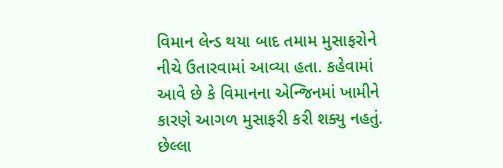વિમાન લેન્ડ થયા બાદ તમામ મુસાફરોને નીચે ઉતારવામાં આવ્યા હતા. કહેવામાં આવે છે કે વિમાનના એન્જિનમાં ખામીને કારણે આગળ મુસાફરી કરી શક્યુ નહતું. છેલ્લા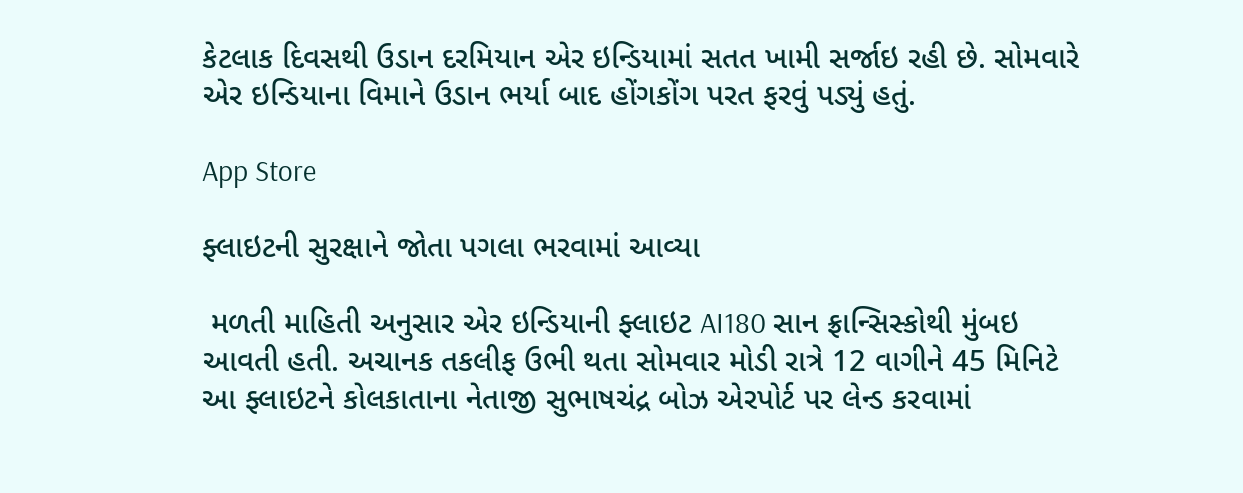કેટલાક દિવસથી ઉડાન દરમિયાન એર ઇન્ડિયામાં સતત ખામી સર્જાઇ રહી છે. સોમવારે એર ઇન્ડિયાના વિમાને ઉડાન ભર્યા બાદ હોંગકોંગ પરત ફરવું પડ્યું હતું.

App Store

ફ્લાઇટની સુરક્ષાને જોતા પગલા ભરવામાં આવ્યા

 મળતી માહિતી અનુસાર એર ઇન્ડિયાની ફ્લાઇટ AI180 સાન ફ્રાન્સિસ્કોથી મુંબઇ આવતી હતી. અચાનક તકલીફ ઉભી થતા સોમવાર મોડી રાત્રે 12 વાગીને 45 મિનિટે આ ફ્લાઇટને કોલકાતાના નેતાજી સુભાષચંદ્ર બોઝ એરપોર્ટ પર લેન્ડ કરવામાં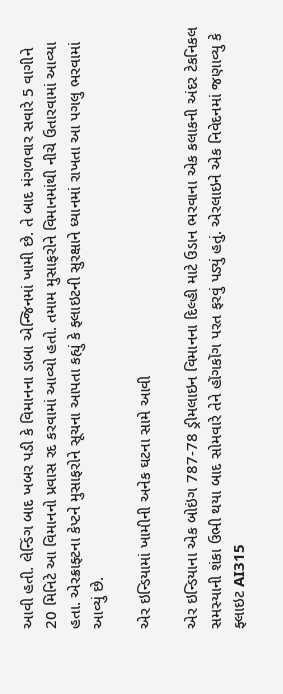આવી હતી. લેન્ડિંગ બાદ ખબર પડી કે વિમાનના ડાબા એન્જિનમાં ખામી છે. તે બાદ મંગળવાર સવારે 5 વાગીને 20 મિનિટે આ વિમાનનો પ્રવાસ રદ કરવામાં આવ્યો હતો. તમામ મુસાફરોને વિમાનમાંથી નીચે ઉતારવામાં આવ્યા હતા. એરક્રાફ્ટના કેપ્ટને મુસાફરોને સૂચના આપતા કહ્યું કે ફ્લાઇટની સુરક્ષાને ધ્યાનમાં રાખતા આ પગલુ ભરવામાં આવ્યું છે.

એર ઇન્ડિયામાં ખામીની અનેક ઘટના સામે આવી

એર ઇન્ડિયાના એક બોઇંગ 787-78 ડ્રીમલાઇન વિમાનના દિલ્હી માટે ઉડાન ભરવાના એક કલાકની અંદર ટેકનિકલ સમસ્યાની શંકા ઉભી થયા બાદ સોમવારે તેને હોંગકોંગ પરત ફરવું પડ્યું હતું. એરલાઇને એક નિવેદનમાં જણાવ્યુ કે ફ્લાઇટ AI315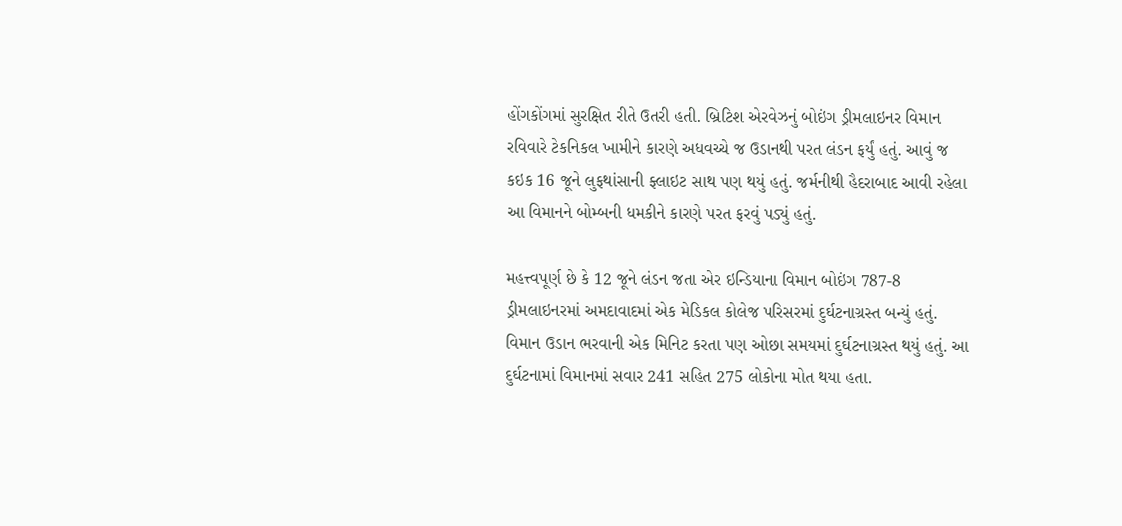હોંગકોંગમાં સુરક્ષિત રીતે ઉતરી હતી. બ્રિટિશ એરવેઝનું બોઇંગ ડ્રીમલાઇનર વિમાન રવિવારે ટેકનિકલ ખામીને કારણે અધવચ્ચે જ ઉડાનથી પરત લંડન ફર્યું હતું. આવું જ કઇક 16 જૂને લુફથાંસાની ફ્લાઇટ સાથ પણ થયું હતું. જર્મનીથી હૈદરાબાદ આવી રહેલા આ વિમાનને બોમ્બની ધમકીને કારણે પરત ફરવું પડ્યું હતું.

મહત્ત્વપૂર્ણ છે કે 12 જૂને લંડન જતા એર ઇન્ડિયાના વિમાન બોઇંગ 787-8 ડ્રીમલાઇનરમાં અમદાવાદમાં એક મેડિકલ કોલેજ પરિસરમાં દુર્ઘટનાગ્રસ્ત બન્યું હતું. વિમાન ઉડાન ભરવાની એક મિનિટ કરતા પણ ઓછા સમયમાં દુર્ઘટનાગ્રસ્ત થયું હતું. આ દુર્ઘટનામાં વિમાનમાં સવાર 241 સહિત 275 લોકોના મોત થયા હતા.